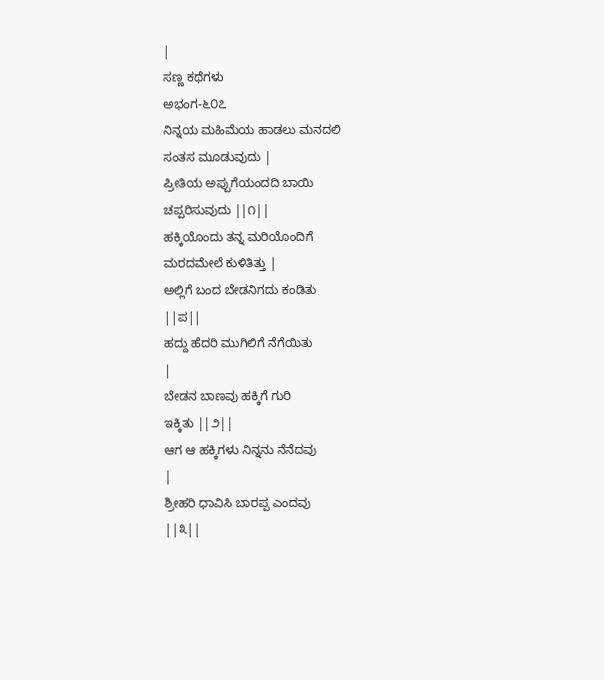|
ಸಣ್ಣ ಕಥೆಗಳು
ಅಭಂಗ-೬೦೭
ನಿನ್ನಯ ಮಹಿಮೆಯ ಹಾಡಲು ಮನದಲಿ
ಸಂತಸ ಮೂಡುವುದು |
ಪ್ರೀತಿಯ ಅಪ್ಪುಗೆಯಂದದಿ ಬಾಯಿ
ಚಪ್ಪರಿಸುವುದು ||೧||
ಹಕ್ಕಿಯೊಂದು ತನ್ನ ಮರಿಯೊಂದಿಗೆ
ಮರದಮೇಲೆ ಕುಳಿತಿತ್ತು |
ಅಲ್ಲಿಗೆ ಬಂದ ಬೇಡನಿಗದು ಕಂಡಿತು
||ಪ||
ಹದ್ದು ಹೆದರಿ ಮುಗಿಲಿಗೆ ನೆಗೆಯಿತು
|
ಬೇಡನ ಬಾಣವು ಹಕ್ಕಿಗೆ ಗುರಿ
ಇಕ್ಕಿತು ||೨||
ಆಗ ಆ ಹಕ್ಕಿಗಳು ನಿನ್ನನು ನೆನೆದವು
|
ಶ್ರೀಹರಿ ಧಾವಿಸಿ ಬಾರಪ್ಪ ಎಂದವು
||೩||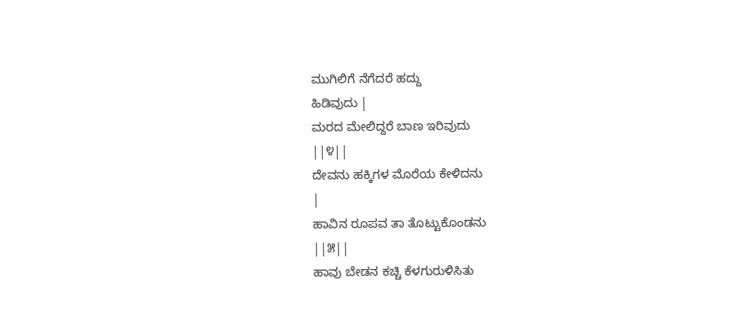ಮುಗಿಲಿಗೆ ನೆಗೆದರೆ ಹದ್ದು
ಹಿಡಿವುದು |
ಮರದ ಮೇಲಿದ್ದರೆ ಬಾಣ ಇರಿವುದು
||೪||
ದೇವನು ಹಕ್ಕಿಗಳ ಮೊರೆಯ ಕೇಳಿದನು
|
ಹಾವಿನ ರೂಪವ ತಾ ತೊಟ್ಟುಕೊಂಡನು
||೫||
ಹಾವು ಬೇಡನ ಕಚ್ಚಿ ಕೆಳಗುರುಳಿಸಿತು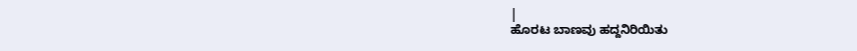|
ಹೊರಟ ಬಾಣವು ಹದ್ದನಿರಿಯಿತು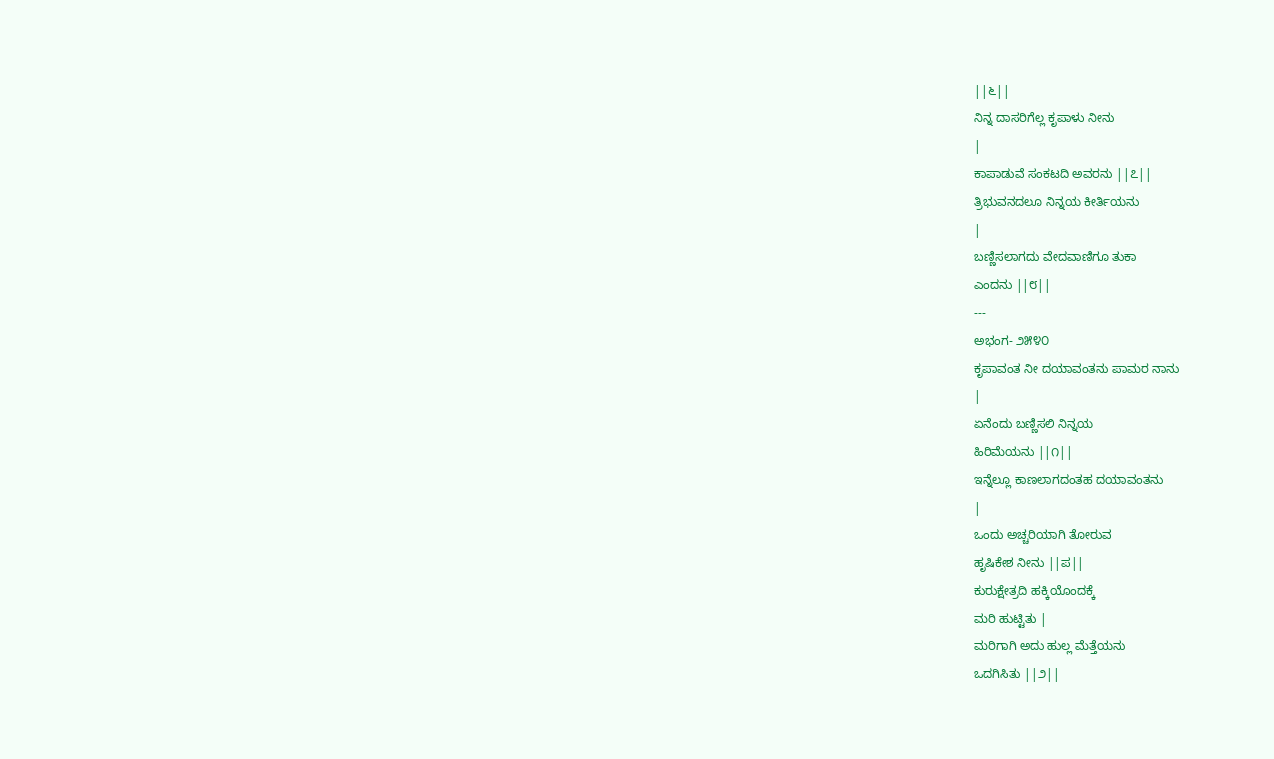||೬||
ನಿನ್ನ ದಾಸರಿಗೆಲ್ಲ ಕೃಪಾಳು ನೀನು
|
ಕಾಪಾಡುವೆ ಸಂಕಟದಿ ಅವರನು ||೭||
ತ್ರಿಭುವನದಲೂ ನಿನ್ನಯ ಕೀರ್ತಿಯನು
|
ಬಣ್ಣಿಸಲಾಗದು ವೇದವಾಣಿಗೂ ತುಕಾ
ಎಂದನು ||೮||
---
ಅಭಂಗ- ೨೫೪೦
ಕೃಪಾವಂತ ನೀ ದಯಾವಂತನು ಪಾಮರ ನಾನು
|
ಏನೆಂದು ಬಣ್ಣಿಸಲಿ ನಿನ್ನಯ
ಹಿರಿಮೆಯನು ||೧||
ಇನ್ನೆಲ್ಲೂ ಕಾಣಲಾಗದಂತಹ ದಯಾವಂತನು
|
ಒಂದು ಅಚ್ಚರಿಯಾಗಿ ತೋರುವ
ಹೃಷಿಕೇಶ ನೀನು ||ಪ||
ಕುರುಕ್ಷೇತ್ರದಿ ಹಕ್ಕಿಯೊಂದಕ್ಕೆ
ಮರಿ ಹುಟ್ಟಿತು |
ಮರಿಗಾಗಿ ಅದು ಹುಲ್ಲ ಮೆತ್ತೆಯನು
ಒದಗಿಸಿತು ||೨||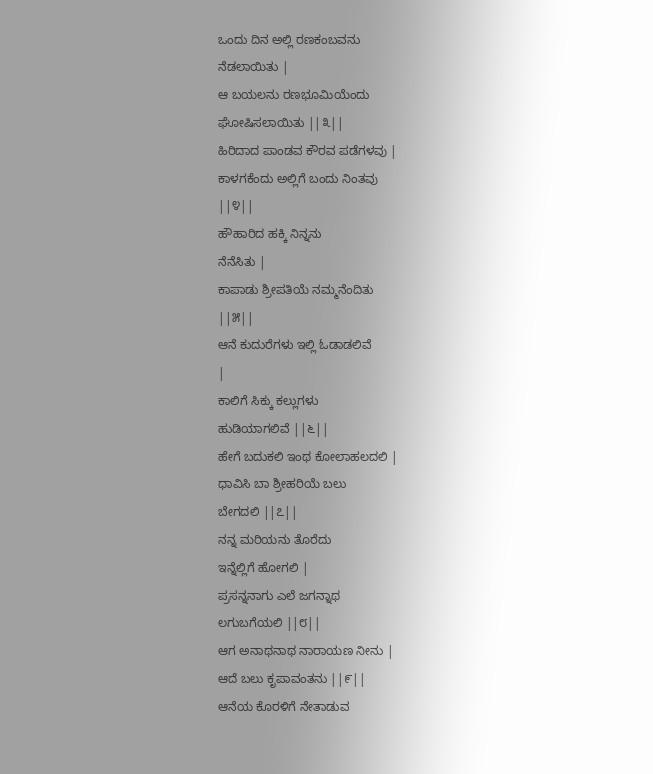ಒಂದು ದಿನ ಅಲ್ಲಿ ರಣಕಂಬವನು
ನೆಡಲಾಯಿತು |
ಆ ಬಯಲನು ರಣಭೂಮಿಯೆಂದು
ಘೋಷಿಸಲಾಯಿತು ||೩||
ಹಿರಿದಾದ ಪಾಂಡವ ಕೌರವ ಪಡೆಗಳವು |
ಕಾಳಗಕೆಂದು ಅಲ್ಲಿಗೆ ಬಂದು ನಿಂತವು
||೪||
ಹೌಹಾರಿದ ಹಕ್ಕಿ ನಿನ್ನನು
ನೆನೆಸಿತು |
ಕಾಪಾಡು ಶ್ರೀಪತಿಯೆ ನಮ್ಮನೆಂದಿತು
||೫||
ಆನೆ ಕುದುರೆಗಳು ಇಲ್ಲಿ ಓಡಾಡಲಿವೆ
|
ಕಾಲಿಗೆ ಸಿಕ್ಕು ಕಲ್ಲುಗಳು
ಹುಡಿಯಾಗಲಿವೆ ||೬||
ಹೇಗೆ ಬದುಕಲಿ ಇಂಥ ಕೋಲಾಹಲದಲಿ |
ಧಾವಿಸಿ ಬಾ ಶ್ರೀಹರಿಯೆ ಬಲು
ಬೇಗದಲಿ ||೭||
ನನ್ನ ಮರಿಯನು ತೊರೆದು
ಇನ್ನೆಲ್ಲಿಗೆ ಹೋಗಲಿ |
ಪ್ರಸನ್ನನಾಗು ಎಲೆ ಜಗನ್ನಾಥ
ಲಗುಬಗೆಯಲಿ ||೮||
ಆಗ ಅನಾಥನಾಥ ನಾರಾಯಣ ನೀನು |
ಆದೆ ಬಲು ಕೃಪಾವಂತನು ||೯||
ಆನೆಯ ಕೊರಳಿಗೆ ನೇತಾಡುವ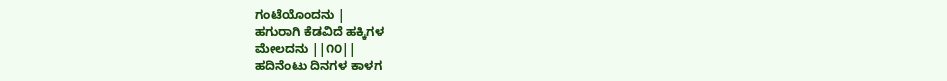ಗಂಟೆಯೊಂದನು |
ಹಗುರಾಗಿ ಕೆಡವಿದೆ ಹಕ್ಕಿಗಳ
ಮೇಲದನು ||೧೦||
ಹದಿನೆಂಟು ದಿನಗಳ ಕಾಳಗ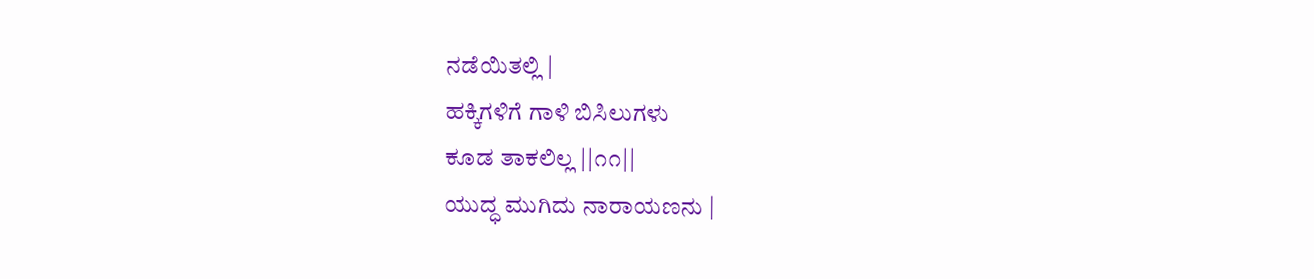ನಡೆಯಿತಲ್ಲಿ |
ಹಕ್ಕಿಗಳಿಗೆ ಗಾಳಿ ಬಿಸಿಲುಗಳು
ಕೂಡ ತಾಕಲಿಲ್ಲ ||೧೧||
ಯುದ್ಧ ಮುಗಿದು ನಾರಾಯಣನು |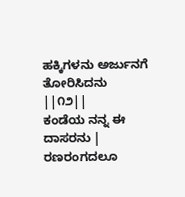ಹಕ್ಕಿಗಳನು ಅರ್ಜುನಗೆ ತೋರಿಸಿದನು
||೧೨||
ಕಂಡೆಯ ನನ್ನ ಈ ದಾಸರನು |
ರಣರಂಗದಲೂ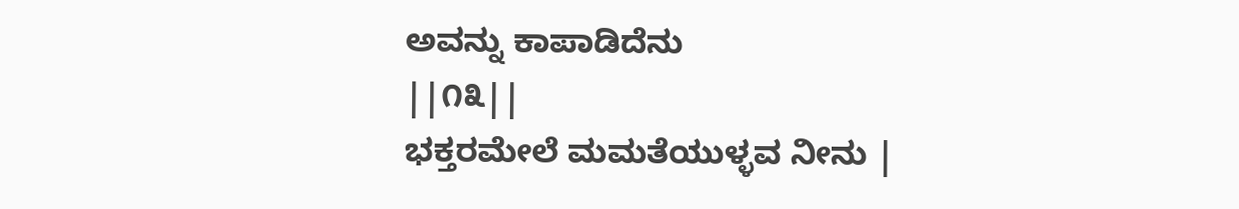ಅವನ್ನು ಕಾಪಾಡಿದೆನು
||೧೩||
ಭಕ್ತರಮೇಲೆ ಮಮತೆಯುಳ್ಳವ ನೀನು |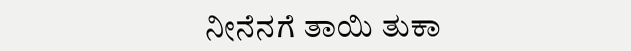ನೀನೆನಗೆ ತಾಯಿ ತುಕಾ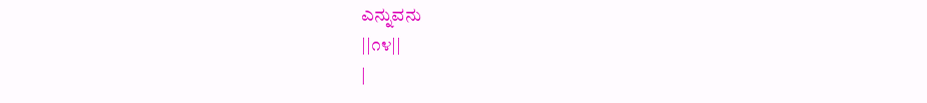ಎನ್ನುವನು
||೧೪||
|